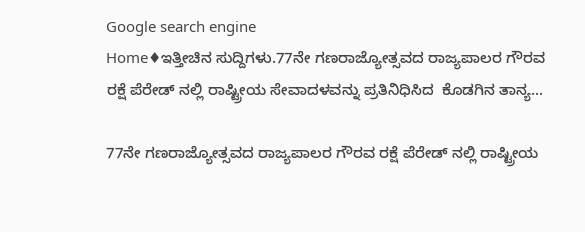Google search engine
Home♦ಇತ್ತೀಚಿನ ಸುದ್ದಿಗಳು.77ನೇ ಗಣರಾಜ್ಯೋತ್ಸವದ ರಾಜ್ಯಪಾಲರ ಗೌರವ ರಕ್ಷೆ ಪೆರೇಡ್ ನಲ್ಲಿ ರಾಷ್ಟ್ರೀಯ ಸೇವಾದಳವನ್ನು ಪ್ರತಿನಿಧಿಸಿದ  ಕೊಡಗಿನ ತಾನ್ಯ...

77ನೇ ಗಣರಾಜ್ಯೋತ್ಸವದ ರಾಜ್ಯಪಾಲರ ಗೌರವ ರಕ್ಷೆ ಪೆರೇಡ್ ನಲ್ಲಿ ರಾಷ್ಟ್ರೀಯ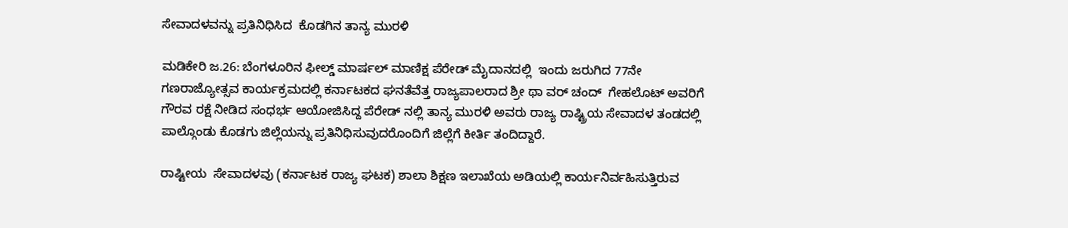ಸೇವಾದಳವನ್ನು ಪ್ರತಿನಿಧಿಸಿದ  ಕೊಡಗಿನ ತಾನ್ಯ ಮುರಳಿ

ಮಡಿಕೇರಿ ಜ.26: ಬೆಂಗಳೂರಿನ ಫೀಲ್ಡ್ ಮಾರ್ಷಲ್ ಮಾಣಿಕ್ಷ ಪೆರೇಡ್ ಮೈದಾನದಲ್ಲಿ  ಇಂದು ಜರುಗಿದ 77ನೇ ಗಣರಾಜ್ಯೋತ್ಸವ ಕಾರ್ಯಕ್ರಮದಲ್ಲಿ ಕರ್ನಾಟಕದ ಘನತೆವೆತ್ತ ರಾಜ್ಯಪಾಲರಾದ ಶ್ರೀ ಥಾ ವರ್ ಚಂದ್  ಗೇಹಲೊಟ್ ಅವರಿಗೆ ಗೌರವ ರಕ್ಷೆ ನೀಡಿದ ಸಂಧರ್ಭ ಆಯೋಜಿಸಿದ್ದ ಪೆರೇಡ್ ನಲ್ಲಿ ತಾನ್ಯ ಮುರಳಿ ಅವರು ರಾಜ್ಯ ರಾಷ್ಟ್ರಿಯ ಸೇವಾದಳ ತಂಡದಲ್ಲಿ ಪಾಲ್ಗೊಂಡು ಕೊಡಗು ಜಿಲ್ಲೆಯನ್ನು ಪ್ರತಿನಿಧಿಸುವುದರೊಂದಿಗೆ ಜಿಲ್ಲೆಗೆ ಕೀರ್ತಿ ತಂದಿದ್ದಾರೆ.

ರಾಷ್ಟೀಯ  ಸೇವಾದಳವು (ಕರ್ನಾಟಕ ರಾಜ್ಯ ಘಟಕ) ಶಾಲಾ ಶಿಕ್ಷಣ ಇಲಾಖೆಯ ಅಡಿಯಲ್ಲಿ ಕಾರ್ಯನಿರ್ವಹಿಸುತ್ತಿರುವ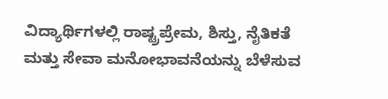ವಿದ್ಯಾರ್ಥಿಗಳಲ್ಲಿ ರಾಷ್ಟ್ರಪ್ರೇಮ, ಶಿಸ್ತು, ನೈತಿಕತೆ ಮತ್ತು ಸೇವಾ ಮನೋಭಾವನೆಯನ್ನು ಬೆಳೆಸುವ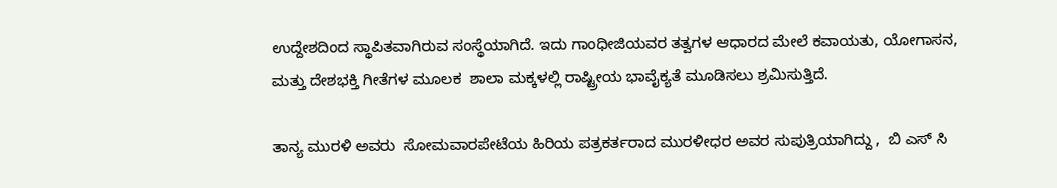ಉದ್ದೇಶದಿಂದ ಸ್ಥಾಪಿತವಾಗಿರುವ ಸಂಸ್ಥೆಯಾಗಿದೆ. ಇದು ಗಾಂಧೀಜಿಯವರ ತತ್ವಗಳ ಆಧಾರದ ಮೇಲೆ ಕವಾಯತು, ಯೋಗಾಸನ, ಮತ್ತು ದೇಶಭಕ್ತಿ ಗೀತೆಗಳ ಮೂಲಕ  ಶಾಲಾ ಮಕ್ಕಳಲ್ಲಿ ರಾಷ್ಟ್ರೀಯ ಭಾವೈಕ್ಯತೆ ಮೂಡಿಸಲು ಶ್ರಮಿಸುತ್ತಿದೆ.

ತಾನ್ಯ ಮುರಳಿ ಅವರು  ಸೋಮವಾರಪೇಟೆಯ ಹಿರಿಯ ಪತ್ರಕರ್ತರಾದ ಮುರಳೀಧರ ಅವರ ಸುಪುತ್ರಿಯಾಗಿದ್ದು ,  ಬಿ ಎಸ್ ಸಿ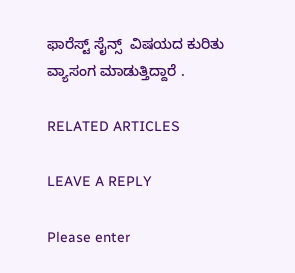ಫಾರೆಸ್ಟ್ ಸೈನ್ಸ್  ವಿಷಯದ ಕುರಿತು ವ್ಯಾಸಂಗ ಮಾಡುತ್ತಿದ್ದಾರೆ .

RELATED ARTICLES

LEAVE A REPLY

Please enter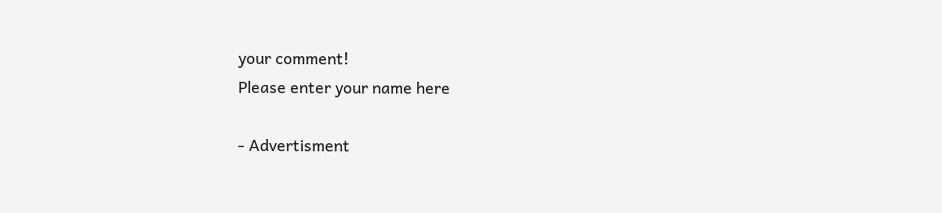your comment!
Please enter your name here

- Advertisment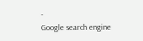-
Google search engine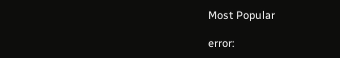Most Popular

error: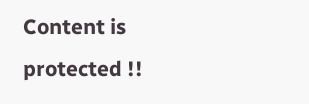Content is protected !!